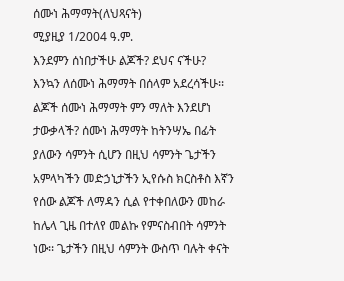ሰሙነ ሕማማት(ለህጻናት)
ሚያዚያ 1/2004 ዓ.ም.
እንደምን ሰነበታችሁ ልጆች? ደህና ናችሁ? እንኳን ለሰሙነ ሕማማት በሰላም አደረሳችሁ፡፡ ልጆች ሰሙነ ሕማማት ምን ማለት እንደሆነ ታውቃላች? ሰሙነ ሕማማት ከትንሣኤ በፊት ያለውን ሳምንት ሲሆን በዚህ ሳምንት ጌታችን አምላካችን መድኃኒታችን ኢየሱስ ክርስቶስ እኛን የሰው ልጆች ለማዳን ሲል የተቀበለውን መከራ ከሌላ ጊዜ በተለየ መልኩ የምናስብበት ሳምንት ነው፡፡ ጌታችን በዚህ ሳምንት ውስጥ ባሉት ቀናት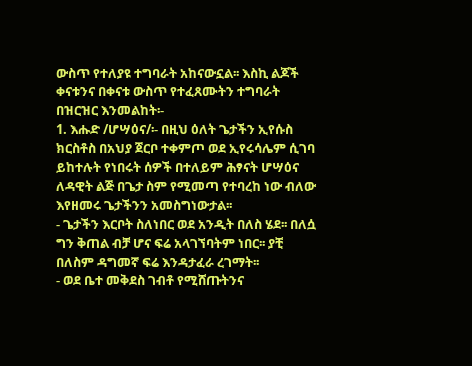ውስጥ የተለያዩ ተግባራት አከናውኗል፡፡ እስኪ ልጆች ቀናቱንና በቀናቱ ውስጥ የተፈጸሙትን ተግባራት በዝርዝር እንመልከት፡-
1. እሑድ /ሆሣዕና/፡- በዚህ ዕለት ጌታችን ኢየሱስ ክርስቶስ በአህያ ጀርቦ ተቀምጦ ወደ ኢየሩሳሌም ሲገባ ይከተሉት የነበሩት ሰዎች በተለይም ሕፃናት ሆሣዕና ለዳዊት ልጅ በጌታ ስም የሚመጣ የተባረከ ነው ብለው እየዘመሩ ጌታችንን አመስግነውታል፡፡
- ጌታችን እርቦት ስለነበር ወደ አንዲት በለስ ሄደ፡፡ በለሷ ግን ቅጠል ብቻ ሆና ፍሬ አላገኘባትም ነበር፡፡ ያቺ በለስም ዳግመኛ ፍሬ እንዳታፈራ ረገማት፡፡
- ወደ ቤተ መቅደስ ገብቶ የሚሸጡትንና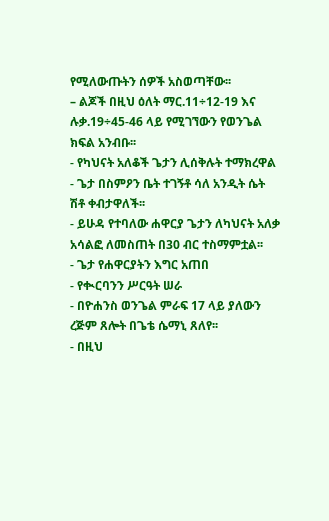የሚለውጡትን ሰዎች አስወጣቸው፡፡
– ልጆች በዚህ ዕለት ማር.11÷12-19 እና ሉቃ.19÷45-46 ላይ የሚገኘውን የወንጌል ክፍል አንብቡ፡፡
- የካህናት አለቆች ጌታን ሊሰቅሉት ተማክረዋል
- ጌታ በስምዖን ቤት ተገኝቶ ሳለ አንዲት ሴት ሽቶ ቀብታዋለች፡፡
- ይሁዳ የተባለው ሐዋርያ ጌታን ለካህናት አለቃ አሳልፎ ለመስጠት በ30 ብር ተስማምቷል፡፡
- ጌታ የሐዋርያትን እግር አጠበ
- የቊርባንን ሥርዓት ሠራ
- በዮሐንስ ወንጌል ምራፍ 17 ላይ ያለውን ረጅም ጸሎት በጌቴ ሴማኒ ጸለየ፡፡
- በዚህ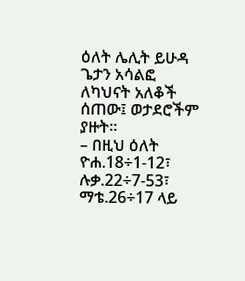ዕለት ሌሊት ይሁዳ ጌታን አሳልፎ ለካህናት አለቆች ሰጠው፤ ወታደሮችም ያዙት፡፡
– በዚህ ዕለት ዮሐ.18÷1-12፣ ሉቃ.22÷7-53፣ ማቴ.26÷17 ላይ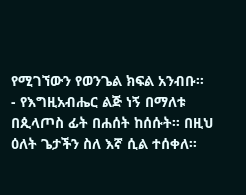የሚገኘውን የወንጌል ክፍል አንብቡ፡፡
- የእግዚአብሔር ልጅ ነኝ በማለቱ በጲላጦስ ፊት በሐሰት ከሰሱት፡፡ በዚህ ዕለት ጌታችን ስለ እኛ ሲል ተሰቀለ፡፡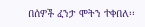በሰዎች ፈንታ ሞትን ተቀበለ፡፡